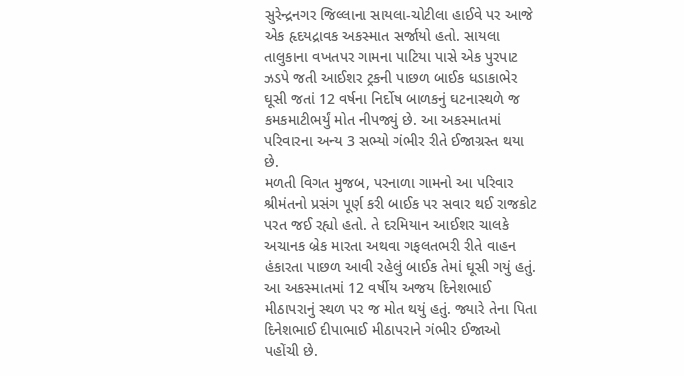સુરેન્દ્રનગર જિલ્લાના સાયલા-ચોટીલા હાઈવે પર આજે એક હૃદયદ્રાવક અકસ્માત સર્જાયો હતો. સાયલા તાલુકાના વખતપર ગામના પાટિયા પાસે એક પુરપાટ ઝડપે જતી આઈશર ટ્રકની પાછળ બાઈક ધડાકાભેર ઘૂસી જતાં 12 વર્ષના નિર્દોષ બાળકનું ઘટનાસ્થળે જ કમકમાટીભર્યું મોત નીપજ્યું છે. આ અકસ્માતમાં પરિવારના અન્ય 3 સભ્યો ગંભીર રીતે ઈજાગ્રસ્ત થયા છે.
મળતી વિગત મુજબ, પરનાળા ગામનો આ પરિવાર શ્રીમંતનો પ્રસંગ પૂર્ણ કરી બાઈક પર સવાર થઈ રાજકોટ પરત જઈ રહ્યો હતો. તે દરમિયાન આઈશર ચાલકે અચાનક બ્રેક મારતા અથવા ગફલતભરી રીતે વાહન હંકારતા પાછળ આવી રહેલું બાઈક તેમાં ઘૂસી ગયું હતું. આ અકસ્માતમાં 12 વર્ષીય અજય દિનેશભાઈ મીઠાપરાનું સ્થળ પર જ મોત થયું હતું. જ્યારે તેના પિતા દિનેશભાઈ દીપાભાઈ મીઠાપરાને ગંભીર ઈજાઓ પહોંચી છે.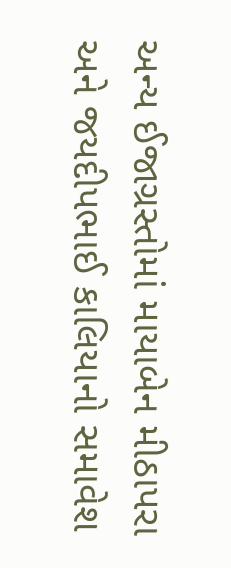અન્ય ઈજાગ્રસ્તોમાં માયાબેન મીઠાપરા અને જયદીપભાઈ કાલિયાનો સમાવેશ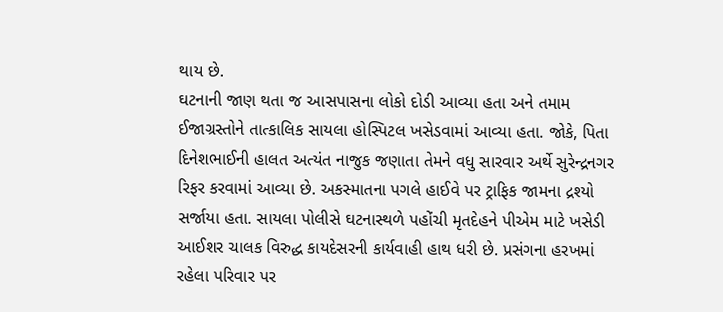થાય છે.
ઘટનાની જાણ થતા જ આસપાસના લોકો દોડી આવ્યા હતા અને તમામ ઈજાગ્રસ્તોને તાત્કાલિક સાયલા હોસ્પિટલ ખસેડવામાં આવ્યા હતા. જોકે, પિતા દિનેશભાઈની હાલત અત્યંત નાજુક જણાતા તેમને વધુ સારવાર અર્થે સુરેન્દ્રનગર રિફર કરવામાં આવ્યા છે. અકસ્માતના પગલે હાઈવે પર ટ્રાફિક જામના દ્રશ્યો સર્જાયા હતા. સાયલા પોલીસે ઘટનાસ્થળે પહોંચી મૃતદેહને પીએમ માટે ખસેડી આઈશર ચાલક વિરુદ્ધ કાયદેસરની કાર્યવાહી હાથ ધરી છે. પ્રસંગના હરખમાં રહેલા પરિવાર પર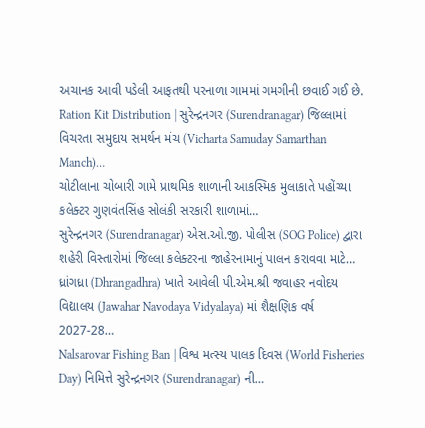અચાનક આવી પડેલી આફતથી પરનાળા ગામમાં ગમગીની છવાઈ ગઈ છે.
Ration Kit Distribution | સુરેન્દ્રનગર (Surendranagar) જિલ્લામાં વિચરતા સમુદાય સમર્થન મંચ (Vicharta Samuday Samarthan Manch)…
ચોટીલાના ચોબારી ગામે પ્રાથમિક શાળાની આકસ્મિક મુલાકાતે પહોંચ્યા કલેક્ટર ગુણવંતસિંહ સોલંકી સરકારી શાળામાં…
સુરેન્દ્રનગર (Surendranagar) એસ.ઓ.જી. પોલીસ (SOG Police) દ્વારા શહેરી વિસ્તારોમાં જિલ્લા કલેક્ટરના જાહેરનામાનું પાલન કરાવવા માટે…
ધ્રાંગધ્રા (Dhrangadhra) ખાતે આવેલી પી.એમ.શ્રી જવાહર નવોદય વિદ્યાલય (Jawahar Navodaya Vidyalaya) માં શૈક્ષણિક વર્ષ 2027-28…
Nalsarovar Fishing Ban | વિશ્વ મત્સ્ય પાલક દિવસ (World Fisheries Day) નિમિત્તે સુરેન્દ્રનગર (Surendranagar) ની…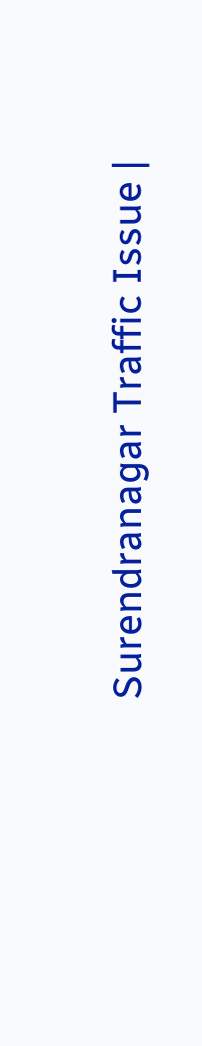Surendranagar Traffic Issue |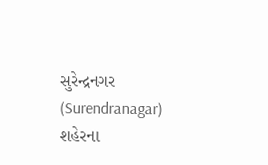સુરેન્દ્રનગર (Surendranagar) શહેરના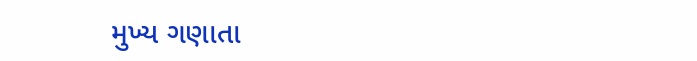મુખ્ય ગણાતા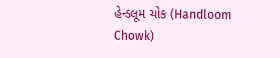હેન્ડલૂમ ચોક (Handloom Chowk)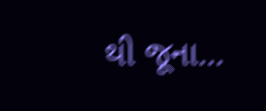થી જૂના…